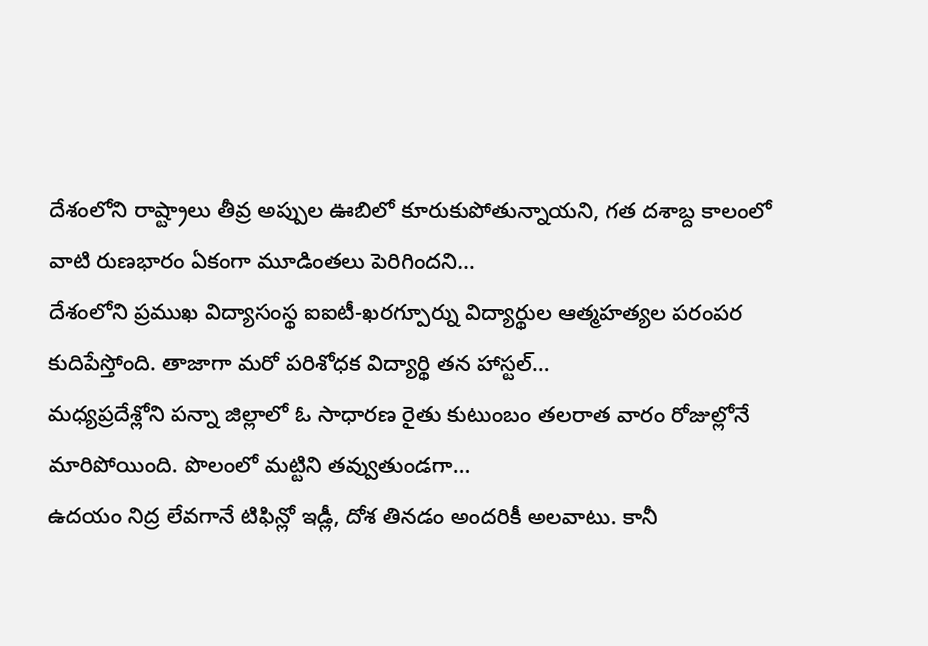దేశంలోని రాష్ట్రాలు తీవ్ర అప్పుల ఊబిలో కూరుకుపోతున్నాయని, గత దశాబ్ద కాలంలో వాటి రుణభారం ఏకంగా మూడింతలు పెరిగిందని…
దేశంలోని ప్రముఖ విద్యాసంస్థ ఐఐటీ-ఖరగ్పూర్ను విద్యార్థుల ఆత్మహత్యల పరంపర కుదిపేస్తోంది. తాజాగా మరో పరిశోధక విద్యార్థి తన హాస్టల్…
మధ్యప్రదేశ్లోని పన్నా జిల్లాలో ఓ సాధారణ రైతు కుటుంబం తలరాత వారం రోజుల్లోనే మారిపోయింది. పొలంలో మట్టిని తవ్వుతుండగా…
ఉదయం నిద్ర లేవగానే టిఫిన్లో ఇడ్లీ, దోశ తినడం అందరికీ అలవాటు. కానీ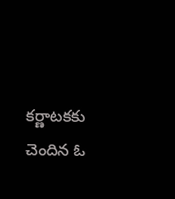కర్ణాటకకు చెందిన ఓ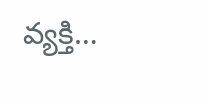వ్యక్తి…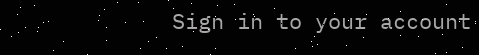Sign in to your account